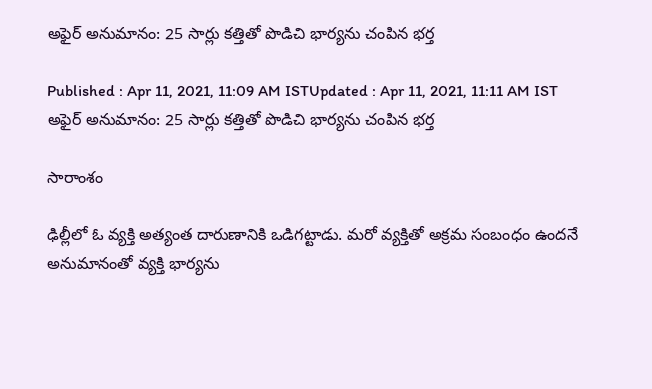అఫైర్ అనుమానం: 25 సార్లు కత్తితో పొడిచి భార్యను చంపిన భర్త

Published : Apr 11, 2021, 11:09 AM ISTUpdated : Apr 11, 2021, 11:11 AM IST
అఫైర్ అనుమానం: 25 సార్లు కత్తితో పొడిచి భార్యను చంపిన భర్త

సారాంశం

ఢిల్లీలో ఓ వ్యక్తి అత్యంత దారుణానికి ఒడిగట్టాడు. మరో వ్యక్తితో అక్రమ సంబంధం ఉందనే అనుమానంతో వ్యక్తి భార్యను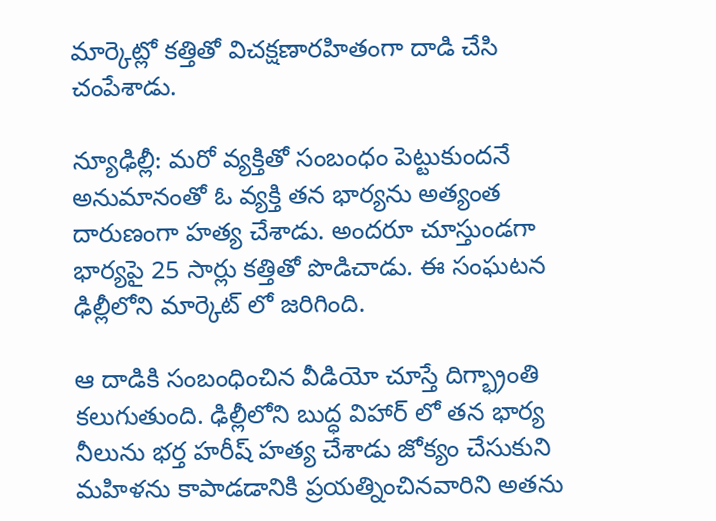మార్కెట్లో కత్తితో విచక్షణారహితంగా దాడి చేసి చంపేశాడు.

న్యూఢిల్లీ: మరో వ్యక్తితో సంబంధం పెట్టుకుందనే అనుమానంతో ఓ వ్యక్తి తన భార్యను అత్యంత దారుణంగా హత్య చేశాడు. అందరూ చూస్తుండగా భార్యపై 25 సార్లు కత్తితో పొడిచాడు. ఈ సంఘటన ఢిల్లీలోని మార్కెట్ లో జరిగింది.

ఆ దాడికి సంబంధించిన వీడియో చూస్తే దిగ్భ్రాంతి కలుగుతుంది. ఢిల్లీలోని బుద్ధ విహార్ లో తన భార్య నీలును భర్త హరీష్ హత్య చేశాడు జోక్యం చేసుకుని మహిళను కాపాడడానికి ప్రయత్నించినవారిని అతను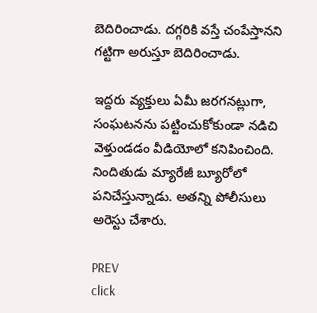బెదిరించాడు. దగ్గరికి వస్తే చంపేస్తానని గట్టిగా అరుస్తూ బెదిరించాడు.

ఇద్దరు వ్యక్తులు ఏమీ జరగనట్లుగా, సంఘటనను పట్టించుకోకుండా నడిచి వెళ్తుండడం వీడియోలో కనిపించింది. నిందితుడు మ్యారేజీ బ్యూరోలో పనిచేస్తున్నాడు. అతన్ని పోలీసులు అరెస్టు చేశారు.

PREV
click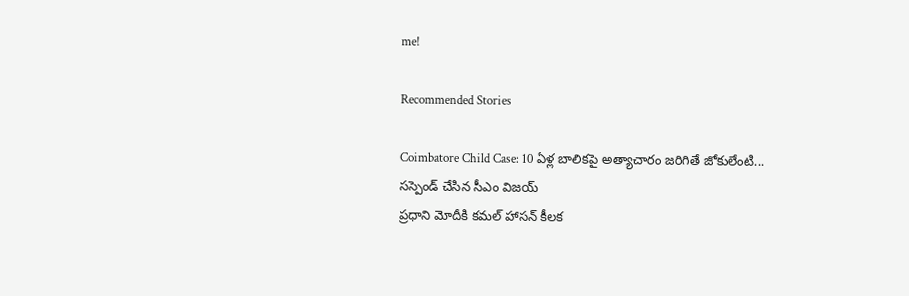me!

Recommended Stories

Coimbatore Child Case: 10 ఏళ్ల బాలికపై అత్యాచారం జరిగితే జోకులేంటి... సస్పెండ్ చేసిన సీఎం విజయ్
ప్రధాని మోదీకి కమల్ హాసన్ కీలక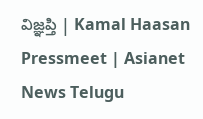విజ్ఞప్తి | Kamal Haasan Pressmeet | Asianet News Telugu